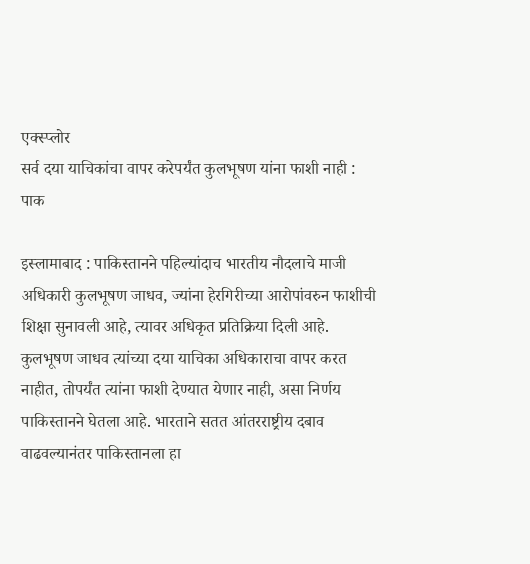एक्स्प्लोर
सर्व दया याचिकांचा वापर करेपर्यंत कुलभूषण यांना फाशी नाही : पाक

इस्लामाबाद : पाकिस्तानने पहिल्यांदाच भारतीय नौदलाचे माजी अधिकारी कुलभूषण जाधव, ज्यांना हेरगिरीच्या आरोपांवरुन फाशीची शिक्षा सुनावली आहे, त्यावर अधिकृत प्रतिक्रिया दिली आहे. कुलभूषण जाधव त्यांच्या दया याचिका अधिकाराचा वापर करत नाहीत, तोपर्यंत त्यांना फाशी देण्यात येणार नाही, असा निर्णय पाकिस्तानने घेतला आहे. भारताने सतत आंतरराष्ट्रीय दबाव वाढवल्यानंतर पाकिस्तानला हा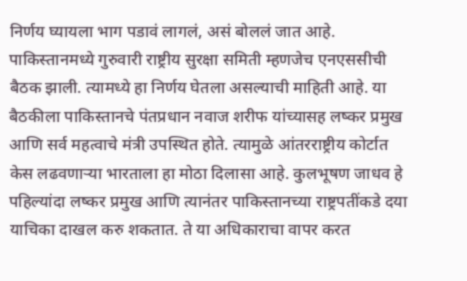निर्णय घ्यायला भाग पडावं लागलं, असं बोललं जात आहे. पाकिस्तानमध्ये गुरुवारी राष्ट्रीय सुरक्षा समिती म्हणजेच एनएससीची बैठक झाली. त्यामध्ये हा निर्णय घेतला असल्याची माहिती आहे. या बैठकीला पाकिस्तानचे पंतप्रधान नवाज शरीफ यांच्यासह लष्कर प्रमुख आणि सर्व महत्वाचे मंत्री उपस्थित होते. त्यामुळे आंतरराष्ट्रीय कोर्टात केस लढवणाऱ्या भारताला हा मोठा दिलासा आहे. कुलभूषण जाधव हे पहिल्यांदा लष्कर प्रमुख आणि त्यानंतर पाकिस्तानच्या राष्ट्रपतींकडे दया याचिका दाखल करु शकतात. ते या अधिकाराचा वापर करत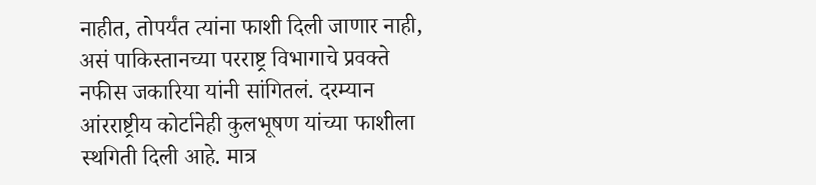नाहीत, तोपर्यंत त्यांना फाशी दिली जाणार नाही, असं पाकिस्तानच्या परराष्ट्र विभागाचे प्रवक्ते नफीस जकारिया यांनी सांगितलं. दरम्यान आंरराष्ट्रीय कोर्टानेही कुलभूषण यांच्या फाशीला स्थगिती दिली आहे. मात्र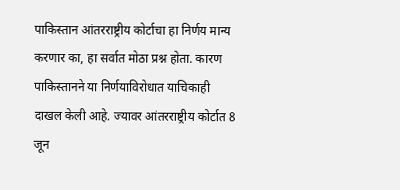पाकिस्तान आंतरराष्ट्रीय कोर्टाचा हा निर्णय मान्य करणार का, हा सर्वात मोठा प्रश्न होता. कारण पाकिस्तानने या निर्णयाविरोधात याचिकाही दाखल केली आहे. ज्यावर आंतरराष्ट्रीय कोर्टात 8 जून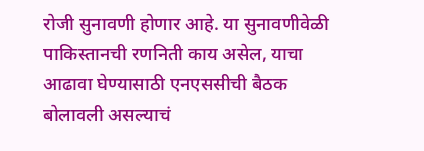रोजी सुनावणी होणार आहे. या सुनावणीवेळी पाकिस्तानची रणनिती काय असेल, याचा आढावा घेण्यासाठी एनएससीची बैठक बोलावली असल्याचं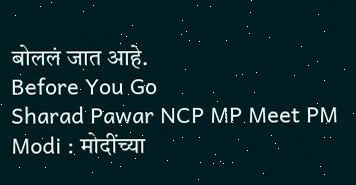बोललं जात आहे.
Before You Go
Sharad Pawar NCP MP Meet PM Modi : मोदींच्या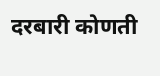दरबारी कोणती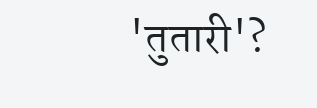'तुतारी'?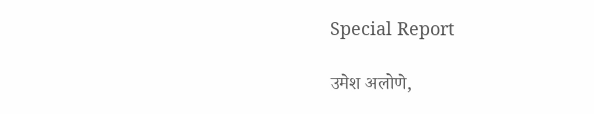Special Report

उमेश अलोणे,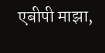एबीपी माझा,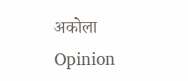अकोला
Opinion